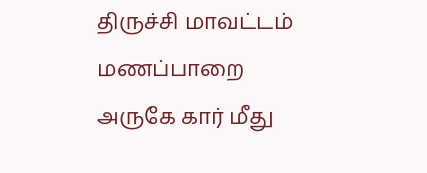திருச்சி மாவட்டம் மணப்பாறை அருகே கார் மீது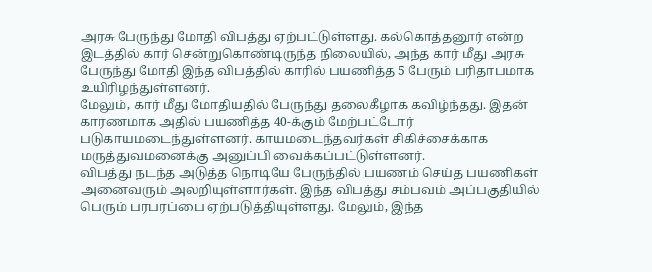அரசு பேருந்து மோதி விபத்து ஏற்பட்டுள்ளது. கல்கொத்தனூர் என்ற இடத்தில் கார் சென்றுகொண்டிருந்த நிலையில், அந்த கார் மீது அரசு பேருந்து மோதி இந்த விபத்தில் காரில் பயணித்த 5 பேரும் பரிதாபமாக உயிரிழந்துள்ளனர்.
மேலும், கார் மீது மோதியதில் பேருந்து தலைகீழாக கவிழ்ந்தது. இதன் காரணமாக அதில் பயணித்த 40-க்கும் மேற்பட்டோர் படுகாயமடைந்துள்ளனர். காயமடைந்தவர்கள் சிகிச்சைக்காக மருத்துவமனைக்கு அனுப்பி வைக்கப்பட்டுள்ளனர்.
விபத்து நடந்த அடுத்த நொடியே பேருந்தில் பயணம் செய்த பயணிகள் அனைவரும் அலறியுள்ளார்கள். இந்த விபத்து சம்பவம் அப்பகுதியில் பெரும் பரபரப்பை ஏற்படுத்தியுள்ளது. மேலும், இந்த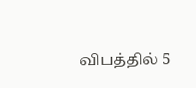விபத்தில் 5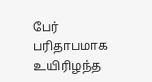பேர் பரிதாபமாக உயிரிழந்த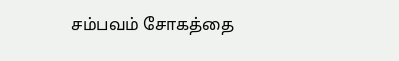சம்பவம் சோகத்தை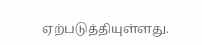ஏற்படுத்தியுள்ளது.